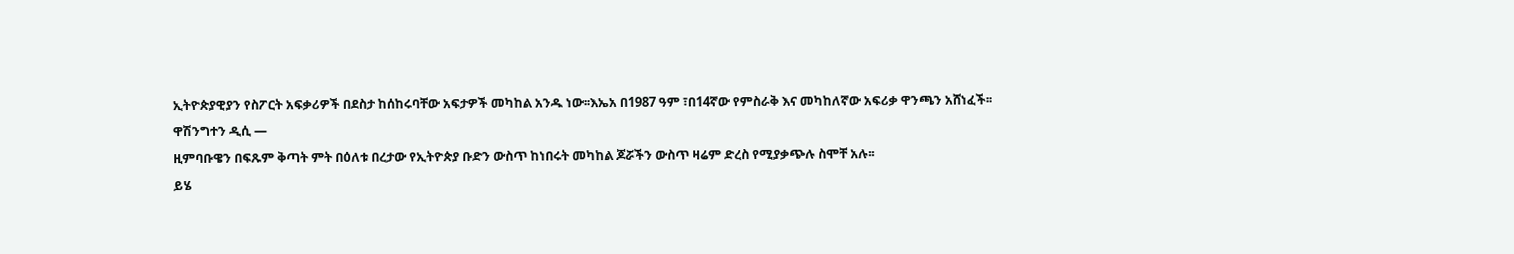ኢትዮጵያዊያን የስፖርት አፍቃሪዎች በደስታ ከሰከሩባቸው አፍታዎች መካከል አንዱ ነው፡፡እኤአ በ1987 ዓም ፣በ14ኛው የምስራቅ እና መካከለኛው አፍሪቃ ዋንጫን አሸነፈች፡፡
ዋሽንግተን ዲሲ —
ዚምባቡዌን በፍጹም ቅጣት ምት በዕለቱ በረታው የኢትዮጵያ ቡድን ውስጥ ከነበሩት መካከል ጆሯችን ውስጥ ዛሬም ድረስ የሚያቃጭሉ ስሞቸ አሉ፡፡
ይሄ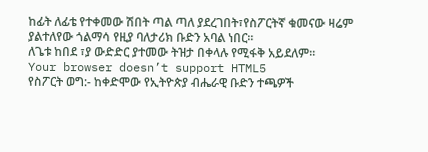ከፊት ለፊቴ የተቀመው ሽበት ጣል ጣለ ያደረገበት፣የስፖርትኛ ቁመናው ዛሬም ያልተለየው ጎልማሳ የዚያ ባለታሪክ ቡድን አባል ነበር፡፡
ለጌቱ ከበደ ፣ያ ውድድር ያተመው ትዝታ በቀላሉ የሚፋቅ አይደለም፡፡
Your browser doesn’t support HTML5
የስፖርት ወግ:- ከቀድሞው የኢትዮጵያ ብሔራዊ ቡድን ተጫዎች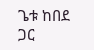ጌቱ ከበደ ጋር